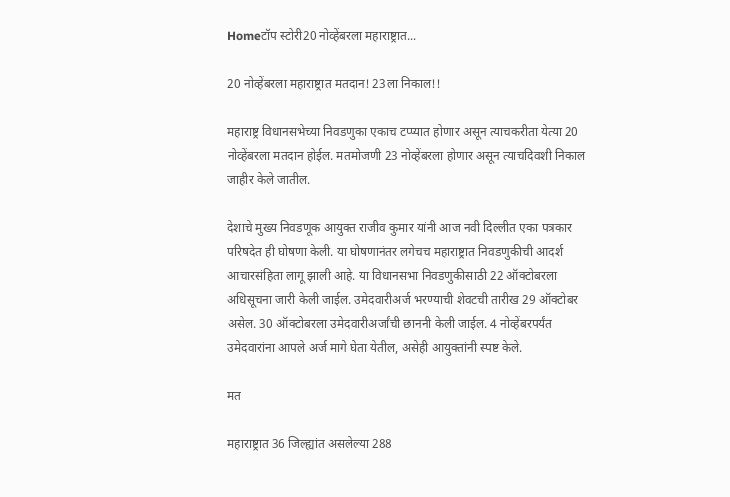Homeटॉप स्टोरी20 नोव्हेंबरला महाराष्ट्रात...

20 नोव्हेंबरला महाराष्ट्रात मतदान! 23ला निकाल!!

महाराष्ट्र विधानसभेच्या निवडणुका एकाच टप्प्यात होणार असून त्याचकरीता येत्या 20 नोव्हेंबरला मतदान होईल. मतमोजणी 23 नोव्हेंबरला होणार असून त्याचदिवशी निकाल जाहीर केले जातील.

देशाचे मुख्य निवडणूक आयुक्त राजीव कुमार यांनी आज नवी दिल्लीत एका पत्रकार परिषदेत ही घोषणा केली. या घोषणानंतर लगेचच महाराष्ट्रात निवडणुकीची आदर्श आचारसंहिता लागू झाली आहे. या विधानसभा निवडणुकीसाठी 22 ऑक्टोबरला अधिसूचना जारी केली जाईल. उमेदवारीअर्ज भरण्याची शेवटची तारीख 29 ऑक्टोबर असेल. 30 ऑक्टोबरला उमेदवारीअर्जांची छाननी केली जाईल. 4 नोव्हेंबरपर्यंत उमेदवारांना आपले अर्ज मागे घेता येतील, असेही आयुक्तांनी स्पष्ट केले.

मत

महाराष्ट्रात 36 जिल्ह्यांत असलेल्या 288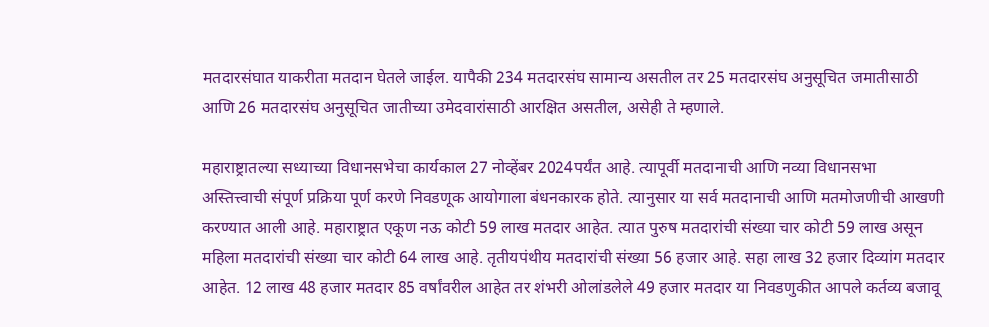मतदारसंघात याकरीता मतदान घेतले जाईल. यापैकी 234 मतदारसंघ सामान्य असतील तर 25 मतदारसंघ अनुसूचित जमातीसाठी आणि 26 मतदारसंघ अनुसूचित जातीच्या उमेदवारांसाठी आरक्षित असतील, असेही ते म्हणाले.

महाराष्ट्रातल्या सध्याच्या विधानसभेचा कार्यकाल 27 नोव्हेंबर 2024पर्यंत आहे. त्यापूर्वी मतदानाची आणि नव्या विधानसभा अस्तित्त्वाची संपूर्ण प्रक्रिया पूर्ण करणे निवडणूक आयोगाला बंधनकारक होते. त्यानुसार या सर्व मतदानाची आणि मतमोजणीची आखणी करण्यात आली आहे. महाराष्ट्रात एकूण नऊ कोटी 59 लाख मतदार आहेत. त्यात पुरुष मतदारांची संख्या चार कोटी 59 लाख असून महिला मतदारांची संख्या चार कोटी 64 लाख आहे. तृतीयपंथीय मतदारांची संख्या 56 हजार आहे. सहा लाख 32 हजार दिव्यांग मतदार आहेत. 12 लाख 48 हजार मतदार 85 वर्षांवरील आहेत तर शंभरी ओलांडलेले 49 हजार मतदार या निवडणुकीत आपले कर्तव्य बजावू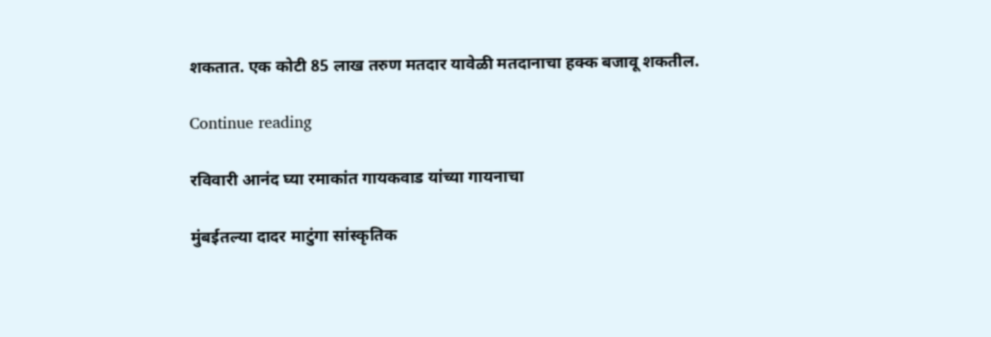शकतात. एक कोटी 85 लाख तरुण मतदार यावेळी मतदानाचा हक्क बजावू शकतील.

Continue reading

रविवारी आनंद घ्या रमाकांत गायकवाड यांच्या गायनाचा

मुंबईतल्या दादर माटुंगा सांस्कृतिक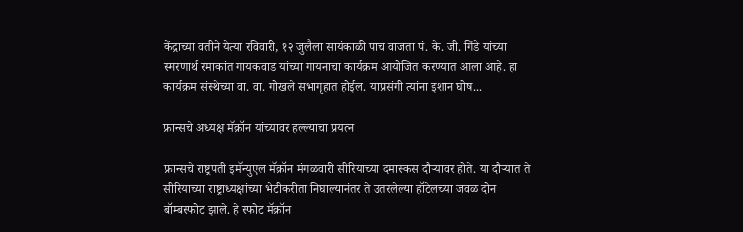केंद्राच्या वतीने येत्या रविवारी, १२ जुलैला सायंकाळी पाच वाजता पं. के. जी. गिंडे यांच्या स्मरणार्थ रमाकांत गायकवाड यांच्या गायनाचा कार्यक्रम आयोजित करण्यात आला आहे. हा कार्यक्रम संस्थेच्या वा. वा. गोखले सभागृहात होईल. याप्रसंगी त्यांना इशान घोष...

फ्रान्सचे अध्यक्ष मॅक्रॉन यांच्यावर हल्ल्याचा प्रयत्न

फ्रान्सचे राष्ट्रपती इमॅन्युएल मॅक्रॉन मंगळवारी सीरियाच्या दमास्कस दौऱ्यावर होते. या दौऱ्यात ते सीरियाच्या राष्ट्राध्यक्षांच्या भेटीकरीता निघाल्यानंतर ते उतरलेल्या हॉटेलच्या जवळ दोन बॉम्बस्फोट झाले. हे स्फोट मॅक्रॉन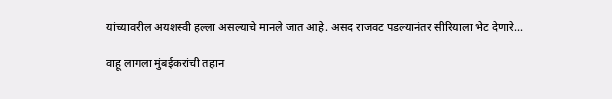यांच्यावरील अयशस्वी हल्ला असल्याचे मानले जात आहे. असद राजवट पडल्यानंतर सीरियाला भेट देणारे...

वाहू लागला मुंबईकरांची तहान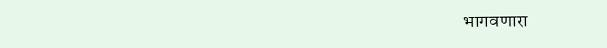भागवणारा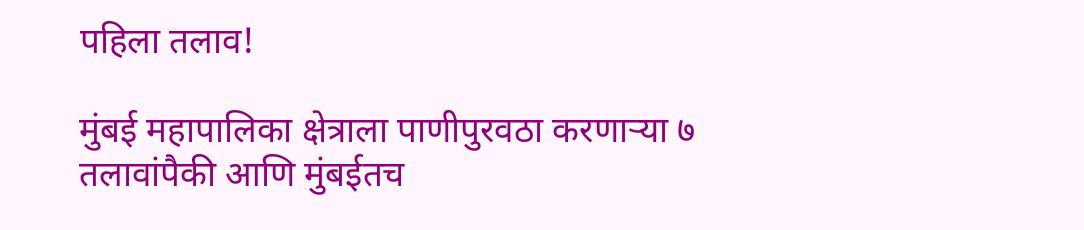पहिला तलाव!

मुंबई महापालिका क्षेत्राला पाणीपुरवठा करणाऱ्या ७ तलावांपैकी आणि मुंबईतच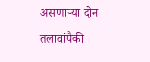असणाऱ्या दोन तलावांपैकी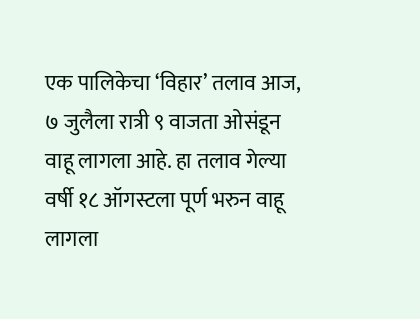एक पालिकेचा ‘विहार’ तलाव आज, ७ जुलैला रात्री ९ वाजता ओसंडून वाहू लागला आहे‌. हा तलाव गेल्या वर्षी १८ ऑगस्टला पूर्ण भरुन वाहू लागला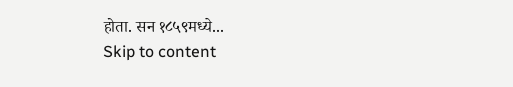होता. सन १८५९मध्ये...
Skip to content